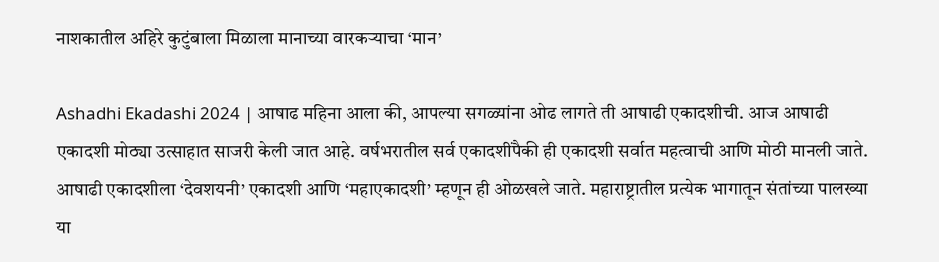नाशकातील अहिरे कुटुंबाला मिळाला मानाच्या वारकऱ्याचा ‘मान’

Ashadhi Ekadashi 2024 | आषाढ महिना आला की, आपल्या सगळ्यांना ओढ लागते ती आषाढी एकादशीची. आज आषाढी एकादशी मोठ्या उत्साहात साजरी केली जात आहे. वर्षभरातील सर्व एकादशींपैकी ही एकादशी सर्वात महत्वाची आणि मोठी मानली जाते.
आषाढी एकादशीला ‘देवशयनी’ एकादशी आणि ‘महाएकादशी’ म्हणून ही ओळखले जाते. महाराष्ट्रातील प्रत्येक भागातून संतांच्या पालख्या या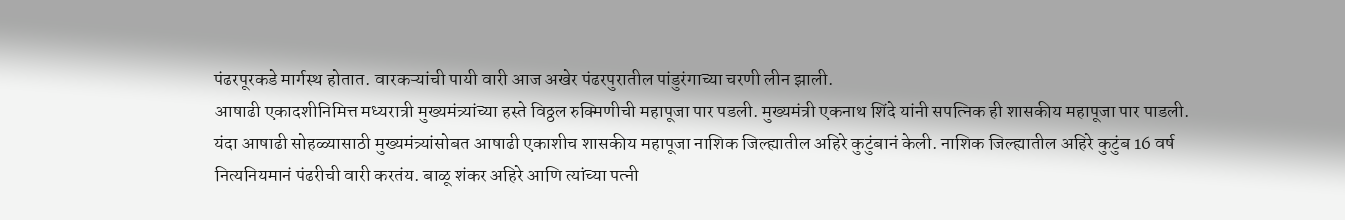पंढरपूरकडे मार्गस्थ होतात. वारकऱ्यांची पायी वारी आज अखेर पंढरपुरातील पांडुरंगाच्या चरणी लीन झाली.
आषाढी एकादशीनिमित्त मध्यरात्री मुख्यमंत्र्यांच्या हस्ते विठ्ठल रुक्मिणीची महापूजा पार पडली. मुख्यमंत्री एकनाथ शिंदे यांनी सपत्निक ही शासकीय महापूजा पार पाडली. यंदा आषाढी सोहळ्यासाठी मुख्यमंत्र्यांसोबत आषाढी एकाशीच शासकीय महापूजा नाशिक जिल्ह्यातील अहिरे कुटुंबानं केली. नाशिक जिल्ह्यातील अहिरे कुटुंब 16 वर्ष नित्यनियमानं पंढरीची वारी करतंय. बाळू शंकर अहिरे आणि त्यांच्या पत्नी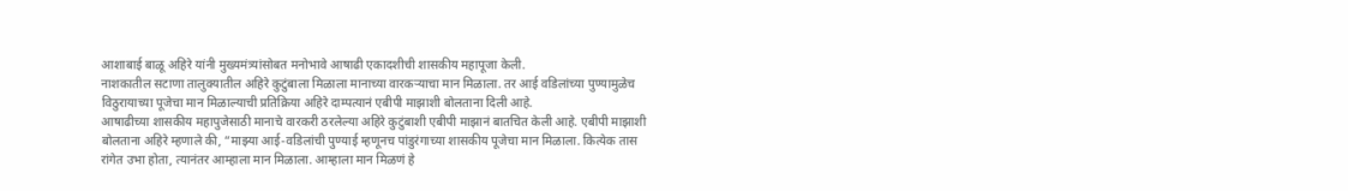आशाबाई बाळू अहिरे यांनी मुख्यमंत्र्यांसोबत मनोभावे आषाढी एकादशीची शासकीय महापूजा केली.
नाशकातील सटाणा तालुक्यातील अहिरे कुटुंबाला मिळाला मानाच्या वारकऱ्याचा मान मिळाला. तर आई वडिलांच्या पुण्यामुळेच विठुरायाच्या पूजेचा मान मिळाल्याची प्रतिक्रिया अहिरे दाम्पत्यानं एबीपी माझाशी बोलताना दिली आहे.
आषाढीच्या शासकीय महापुजेसाठी मानाचे वारकरी ठरलेल्या अहिरे कुटुंबाशी एबीपी माझानं बातचित केली आहे. एबीपी माझाशी बोलताना अहिरे म्हणाले की, “माझ्या आई-वडिलांची पुण्याई म्हणूनच पांडुरंगाच्या शासकीय पूजेचा मान मिळाला. कित्येक तास रांगेत उभा होता, त्यानंतर आम्हाला मान मिळाला. आम्हाला मान मिळणं हे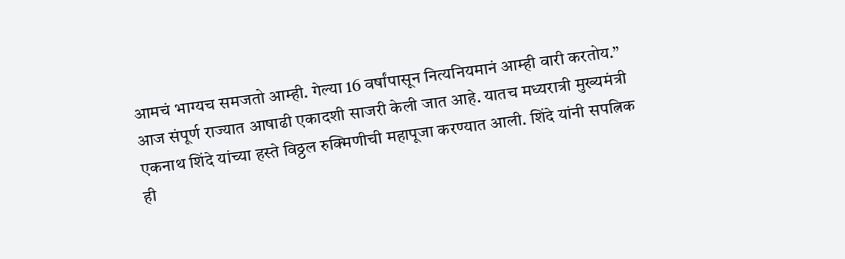आमचं भाग्यच समजतो आम्ही. गेल्या 16 वर्षांपासून नित्यनियमानं आम्ही वारी करतोय.”
आज संपूर्ण राज्यात आषाढी एकादशी साजरी केली जात आहे. यातच मध्यरात्री मुख्यमंत्री एकनाथ शिंदे यांच्या हस्ते विठ्ठल रुक्मिणीची महापूजा करण्यात आली. शिंदे यांनी सपत्निक ही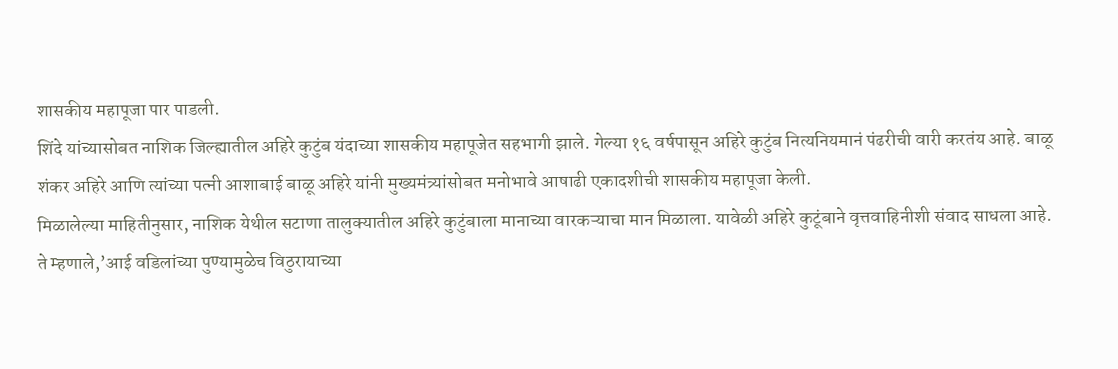शासकीय महापूजा पार पाडली.
शिंदे यांच्यासोबत नाशिक जिल्ह्यातील अहिरे कुटुंब यंदाच्या शासकीय महापूजेत सहभागी झाले. गेल्या १६ वर्षपासून अहिरे कुटुंब नित्यनियमानं पंढरीची वारी करतंय आहे. बाळू शंकर अहिरे आणि त्यांच्या पत्नी आशाबाई बाळू अहिरे यांनी मुख्यमंत्र्यांसोबत मनोभावे आषाढी एकादशीची शासकीय महापूजा केली.
मिळालेल्या माहितीनुसार, नाशिक येथील सटाणा तालुक्यातील अहिरे कुटुंबाला मानाच्या वारकऱ्याचा मान मिळाला. यावेळी अहिरे कुटूंबाने वृत्तवाहिनीशी संवाद साधला आहे. ते म्हणाले,’आई वडिलांच्या पुण्यामुळेच विठुरायाच्या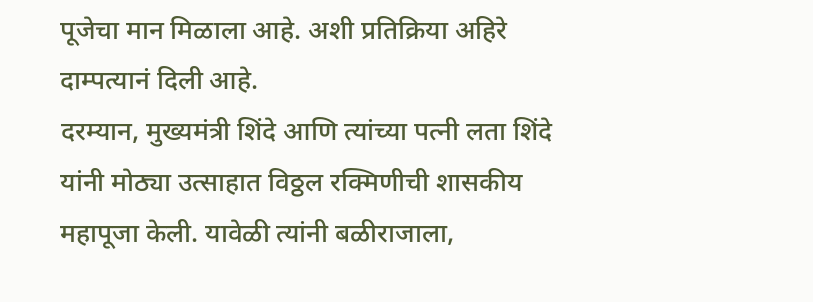पूजेचा मान मिळाला आहे. अशी प्रतिक्रिया अहिरे दाम्पत्यानं दिली आहे.
दरम्यान, मुख्यमंत्री शिंदे आणि त्यांच्या पत्नी लता शिंदे यांनी मोठ्या उत्साहात विठ्ठल रक्मिणीची शासकीय महापूजा केली. यावेळी त्यांनी बळीराजाला,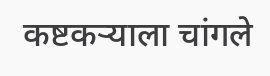कष्टकऱ्याला चांगले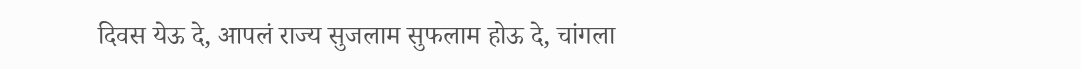दिवस येऊ दे, आपलं राज्य सुजलाम सुफलाम होऊ दे, चांगला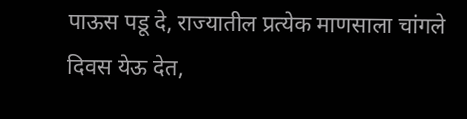पाऊस पडू दे, राज्यातील प्रत्येक माणसाला चांगले दिवस येऊ देत,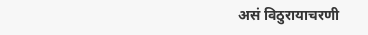असं विठुरायाचरणी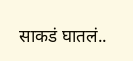साकडं घातलं..